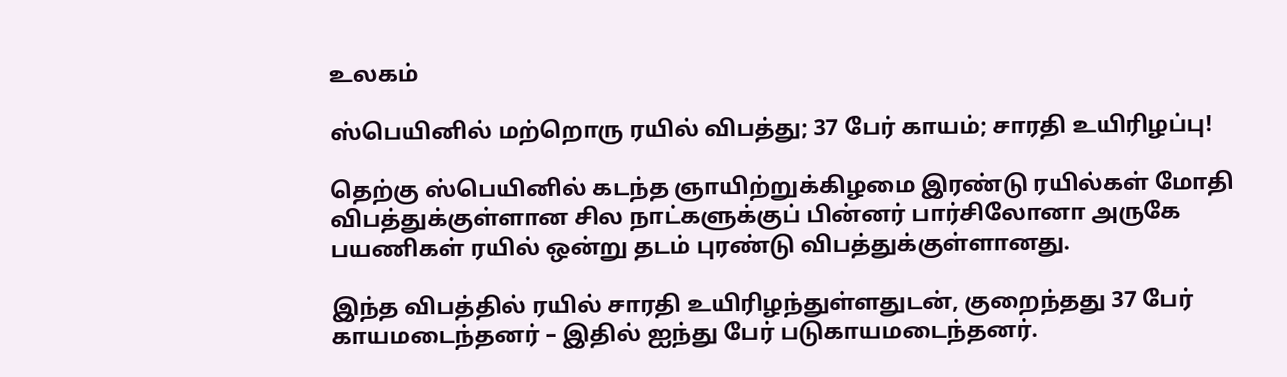உலகம்

ஸ்பெயினில் மற்றொரு ரயில் விபத்து; 37 பேர் காயம்; சாரதி உயிரிழப்பு!

தெற்கு ஸ்பெயினில் கடந்த ஞாயிற்றுக்கிழமை இரண்டு ரயில்கள் மோதி விபத்துக்குள்ளான சில நாட்களுக்குப் பின்னர் பார்சிலோனா அருகே பயணிகள் ரயில் ஒன்று தடம் புரண்டு விபத்துக்குள்ளானது.

இந்த விபத்தில் ரயில் சாரதி உயிரிழந்துள்ளதுடன், குறைந்தது 37 பேர் காயமடைந்தனர் – இதில் ஐந்து பேர் படுகாயமடைந்தனர்.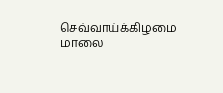செவ்வாய்க்கிழமை மாலை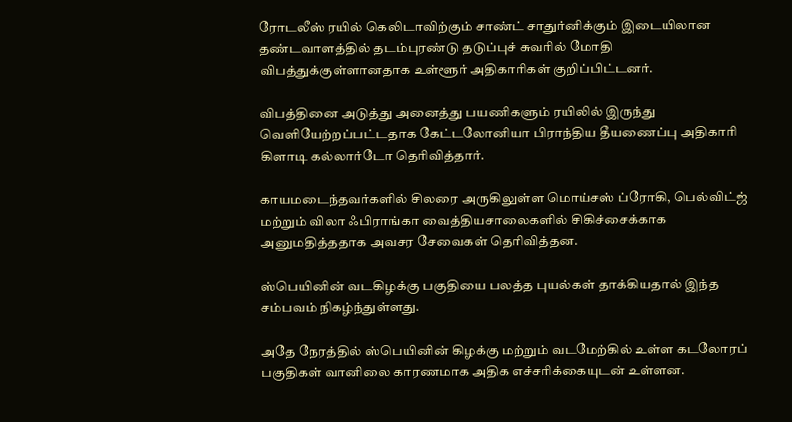ரோடலீஸ் ரயில் கெலிடாவிற்கும் சாண்ட் சாதுர்னிக்கும் இடையிலான தண்டவாளத்தில் தடம்புரண்டு தடுப்புச் சுவரில் மோதி விபத்துக்குள்ளானதாக உள்ளூர் அதிகாரிகள் குறிப்பிட்டனர்.

விபத்தினை அடுத்து அனைத்து பயணிகளும் ரயிலில் இருந்து வெளியேற்றப்பட்டதாக கேட்டலோனியா பிராந்திய தீயணைப்பு அதிகாரி கிளாடி கல்லார்டோ தெரிவித்தார்.

காயமடைந்தவர்களில் சிலரை அருகிலுள்ள மொய்சஸ் ப்ரோகி, பெல்விட்ஜ் மற்றும் விலா ஃபிராங்கா வைத்தியசாலைகளில் சிகிச்சைக்காக அனுமதித்ததாக அவசர சேவைகள் தெரிவித்தன.

ஸ்பெயினின் வடகிழக்கு பகுதியை பலத்த புயல்கள் தாக்கியதால் இந்த சம்பவம் நிகழ்ந்துள்ளது.

அதே நேரத்தில் ஸ்பெயினின் கிழக்கு மற்றும் வடமேற்கில் உள்ள கடலோரப் பகுதிகள் வானிலை காரணமாக அதிக எச்சரிக்கையுடன் உள்ளன.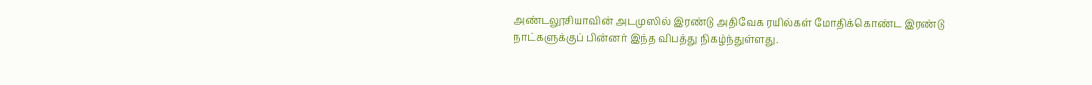அண்டலூசியாவின் அடமுஸில் இரண்டு அதிவேக ரயில்கள் மோதிக்கொண்ட இரண்டு நாட்களுக்குப் பின்னர் இந்த விபத்து நிகழ்ந்துள்ளது.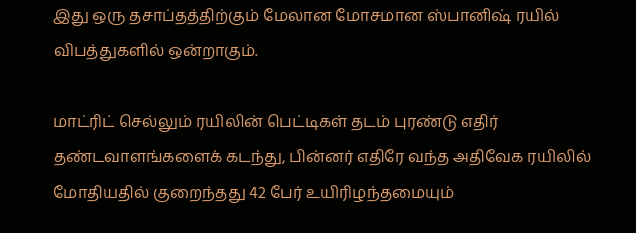இது ஒரு தசாப்தத்திற்கும் மேலான மோசமான ஸ்பானிஷ் ரயில் விபத்துகளில் ஒன்றாகும்.

மாட்ரிட் செல்லும் ரயிலின் பெட்டிகள் தடம் புரண்டு எதிர் தண்டவாளங்களைக் கடந்து, பின்னர் எதிரே வந்த அதிவேக ரயிலில் மோதியதில் குறைந்தது 42 பேர் உயிரிழந்தமையும்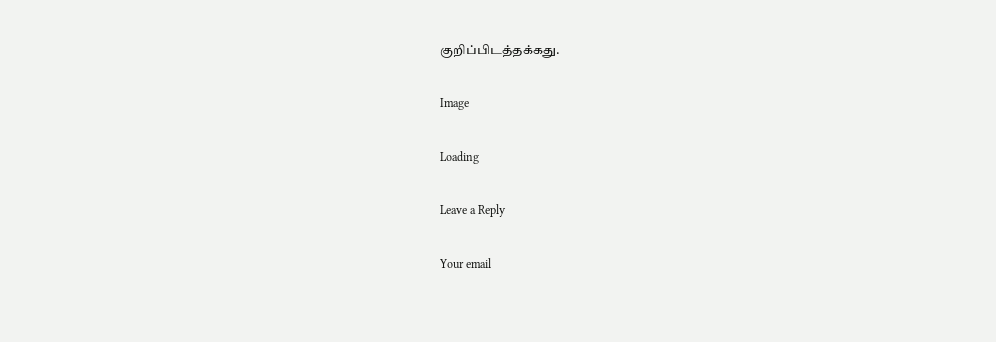குறிப்பிடத்தக்கது.

Image

Loading

Leave a Reply

Your email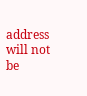address will not be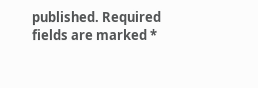published. Required fields are marked *